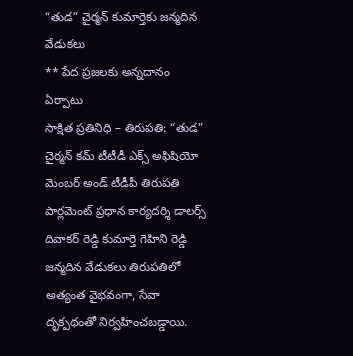“తుడ” చైర్మన్ కుమార్తెకు జన్మదిన వేడుకలు
** పేద ప్రజలకు అన్నదానం ఏర్పాటు
సాక్షిత ప్రతినిధి – తిరుపతి: “తుడ” చైర్మన్ కమ్ టీటీడీ ఎక్స్ అఫిషియో మెంబర్ అండ్ టీడీపీ తిరుపతి పార్లమెంట్ ప్రధాన కార్యదర్శి డాలర్స్ దివాకర్ రెడ్డి కుమార్తె గెహిని రెడ్డి జన్మదిన వేడుకలు తిరుపతిలో అత్యంత వైభవంగా, సేవా దృక్పథంతో నిర్వహించబడ్డాయి.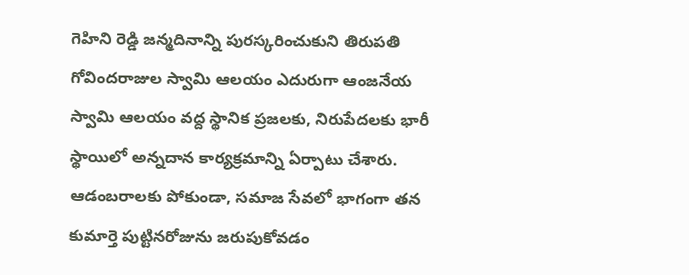గెహిని రెడ్డి జన్మదినాన్ని పురస్కరించుకుని తిరుపతి గోవిందరాజుల స్వామి ఆలయం ఎదురుగా ఆంజనేయ స్వామి ఆలయం వద్ద స్థానిక ప్రజలకు, నిరుపేదలకు భారీ స్థాయిలో అన్నదాన కార్యక్రమాన్ని ఏర్పాటు చేశారు. ఆడంబరాలకు పోకుండా, సమాజ సేవలో భాగంగా తన కుమార్తె పుట్టినరోజును జరుపుకోవడం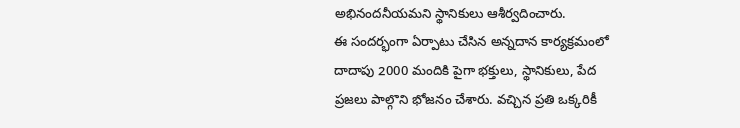అభినందనీయమని స్థానికులు ఆశీర్వదించారు.
ఈ సందర్భంగా ఏర్పాటు చేసిన అన్నదాన కార్యక్రమంలో దాదాపు 2000 మందికి పైగా భక్తులు, స్థానికులు, పేద ప్రజలు పాల్గొని భోజనం చేశారు. వచ్చిన ప్రతి ఒక్కరికీ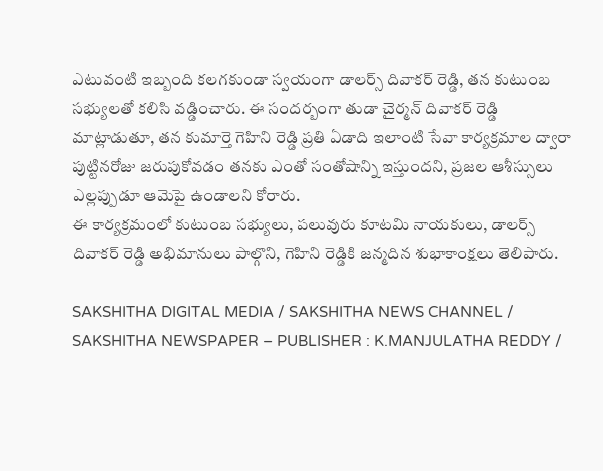ఎటువంటి ఇబ్బంది కలగకుండా స్వయంగా డాలర్స్ దివాకర్ రెడ్డి, తన కుటుంబ సభ్యులతో కలిసి వడ్డించారు. ఈ సందర్బంగా తుడా చైర్మన్ దివాకర్ రెడ్డి మాట్లాడుతూ, తన కుమార్తె గెహిని రెడ్డి ప్రతి ఏడాది ఇలాంటి సేవా కార్యక్రమాల ద్వారా పుట్టినరోజు జరుపుకోవడం తనకు ఎంతో సంతోషాన్ని ఇస్తుందని, ప్రజల ఆశీస్సులు ఎల్లప్పుడూ ఆమెపై ఉండాలని కోరారు.
ఈ కార్యక్రమంలో కుటుంబ సభ్యులు, పలువురు కూటమి నాయకులు, డాలర్స్ దివాకర్ రెడ్డి అభిమానులు పాల్గొని, గెహిని రెడ్డికి జన్మదిన శుభాకాంక్షలు తెలిపారు.

SAKSHITHA DIGITAL MEDIA / SAKSHITHA NEWS CHANNEL / SAKSHITHA NEWSPAPER – PUBLISHER : K.MANJULATHA REDDY /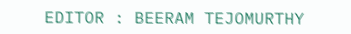EDITOR : BEERAM TEJOMURTHY